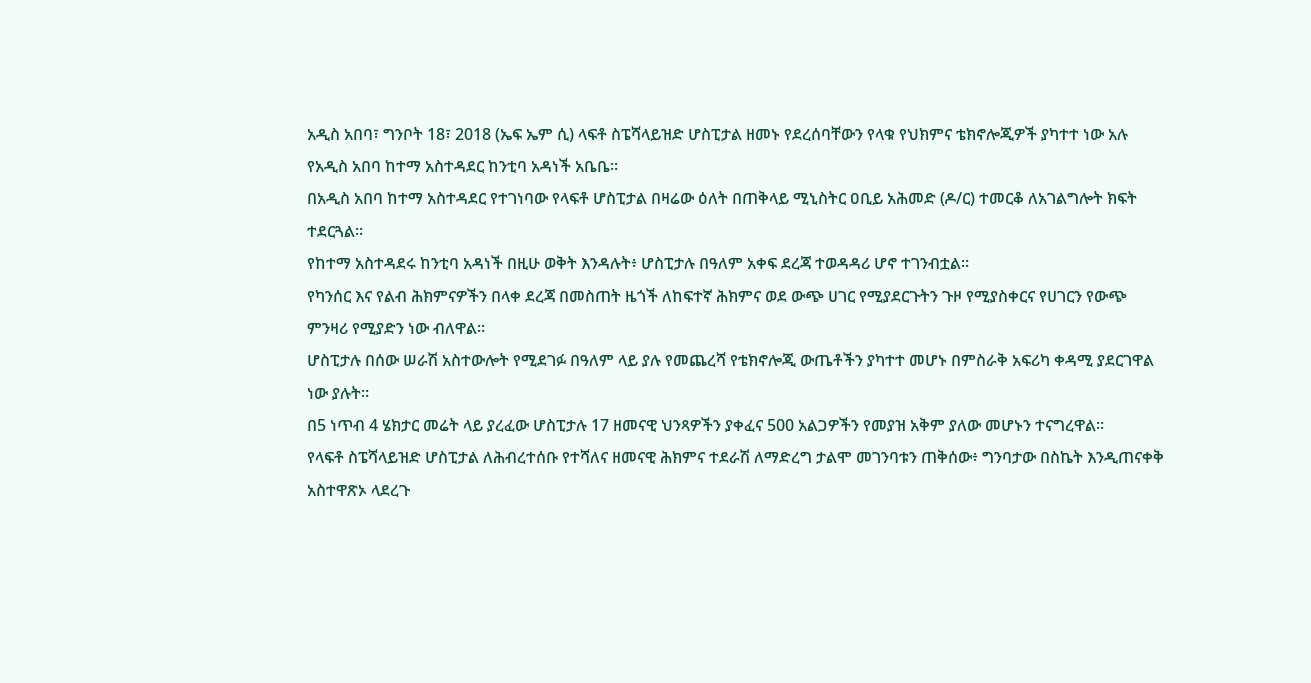አዲስ አበባ፣ ግንቦት 18፣ 2018 (ኤፍ ኤም ሲ) ላፍቶ ስፔሻላይዝድ ሆስፒታል ዘመኑ የደረሰባቸውን የላቁ የህክምና ቴክኖሎጂዎች ያካተተ ነው አሉ የአዲስ አበባ ከተማ አስተዳደር ከንቲባ አዳነች አቤቤ፡፡
በአዲስ አበባ ከተማ አስተዳደር የተገነባው የላፍቶ ሆስፒታል በዛሬው ዕለት በጠቅላይ ሚኒስትር ዐቢይ አሕመድ (ዶ/ር) ተመርቆ ለአገልግሎት ክፍት ተደርጓል፡፡
የከተማ አስተዳደሩ ከንቲባ አዳነች በዚሁ ወቅት እንዳሉት፥ ሆስፒታሉ በዓለም አቀፍ ደረጃ ተወዳዳሪ ሆኖ ተገንብቷል፡፡
የካንሰር እና የልብ ሕክምናዎችን በላቀ ደረጃ በመስጠት ዜጎች ለከፍተኛ ሕክምና ወደ ውጭ ሀገር የሚያደርጉትን ጉዞ የሚያስቀርና የሀገርን የውጭ ምንዛሪ የሚያድን ነው ብለዋል።
ሆስፒታሉ በሰው ሠራሽ አስተውሎት የሚደገፉ በዓለም ላይ ያሉ የመጨረሻ የቴክኖሎጂ ውጤቶችን ያካተተ መሆኑ በምስራቅ አፍሪካ ቀዳሚ ያደርገዋል ነው ያሉት፡፡
በ5 ነጥብ 4 ሄክታር መሬት ላይ ያረፈው ሆስፒታሉ 17 ዘመናዊ ህንጻዎችን ያቀፈና 500 አልጋዎችን የመያዝ አቅም ያለው መሆኑን ተናግረዋል፡፡
የላፍቶ ስፔሻላይዝድ ሆስፒታል ለሕብረተሰቡ የተሻለና ዘመናዊ ሕክምና ተደራሽ ለማድረግ ታልሞ መገንባቱን ጠቅሰው፥ ግንባታው በስኬት እንዲጠናቀቅ አስተዋጽኦ ላደረጉ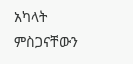አካላት ምስጋናቸውን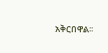አቅርበዋል፡፡